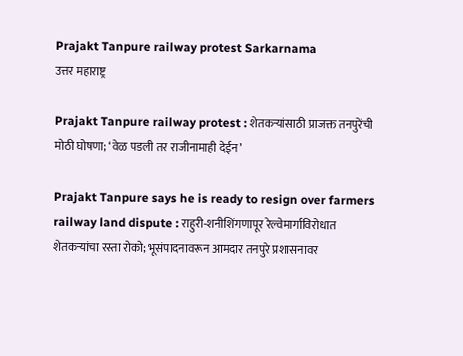Prajakt Tanpure railway protest Sarkarnama
उत्तर महाराष्ट्र

Prajakt Tanpure railway protest : शेतकऱ्यांसाठी प्राजक्त तनपुरेंची मोठी घोषणा; ‘वेळ पडली तर राजीनामाही देईन’

Prajakt Tanpure says he is ready to resign over farmers railway land dispute : राहुरी-शनीशिंगणापूर रेल्वेमार्गाविरोधात शेतकऱ्यांचा रस्ता रोको; भूसंपादनावरून आमदार तनपुरे प्रशासनावर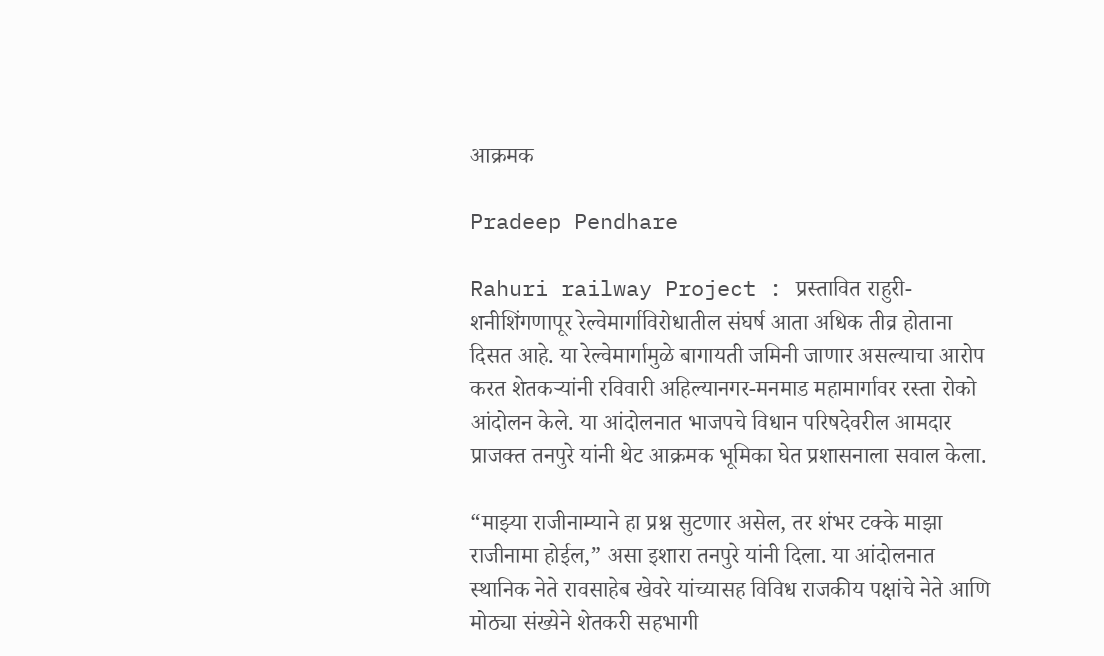आक्रमक

Pradeep Pendhare

Rahuri railway Project : प्रस्तावित राहुरी-शनीशिंगणापूर रेल्वेमार्गाविरोधातील संघर्ष आता अधिक तीव्र होताना दिसत आहे. या रेल्वेमार्गामुळे बागायती जमिनी जाणार असल्याचा आरोप करत शेतकऱ्यांनी रविवारी अहिल्यानगर-मनमाड महामार्गावर रस्ता रोको आंदोलन केले. या आंदोलनात भाजपचे विधान परिषदेवरील आमदार प्राजक्त तनपुरे यांनी थेट आक्रमक भूमिका घेत प्रशासनाला सवाल केला.

“माझ्या राजीनाम्याने हा प्रश्न सुटणार असेल, तर शंभर टक्के माझा राजीनामा होईल,” असा इशारा तनपुरे यांनी दिला. या आंदोलनात स्थानिक नेते रावसाहेब खेवरे यांच्यासह विविध राजकीय पक्षांचे नेते आणि मोठ्या संख्येने शेतकरी सहभागी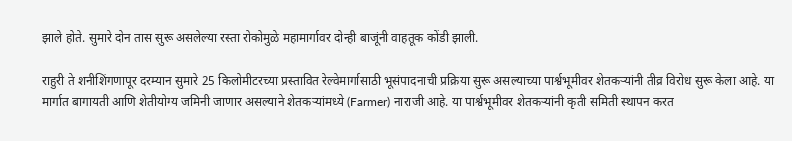झाले होते. सुमारे दोन तास सुरू असलेल्या रस्ता रोकोमुळे महामार्गावर दोन्ही बाजूंनी वाहतूक कोंडी झाली.

राहुरी ते शनीशिंगणापूर दरम्यान सुमारे 25 किलोमीटरच्या प्रस्तावित रेल्वेमार्गासाठी भूसंपादनाची प्रक्रिया सुरू असल्याच्या पार्श्वभूमीवर शेतकऱ्यांनी तीव्र विरोध सुरू केला आहे. या मार्गात बागायती आणि शेतीयोग्य जमिनी जाणार असल्याने शेतकऱ्यांमध्ये (Farmer) नाराजी आहे. या पार्श्वभूमीवर शेतकऱ्यांनी कृती समिती स्थापन करत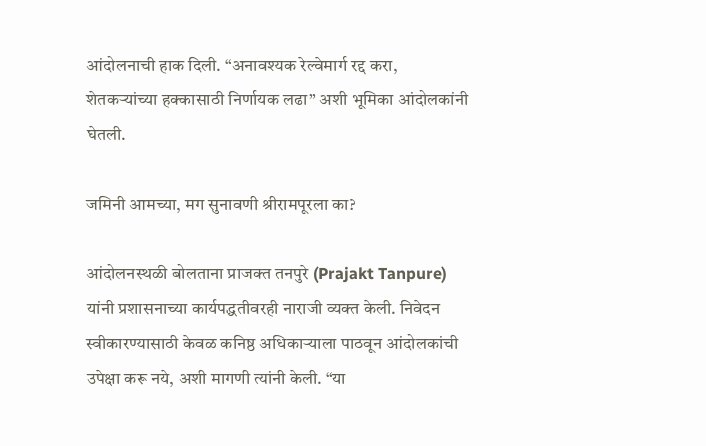आंदोलनाची हाक दिली. “अनावश्यक रेल्वेमार्ग रद्द करा, शेतकऱ्यांच्या हक्कासाठी निर्णायक लढा” अशी भूमिका आंदोलकांनी घेतली.

जमिनी आमच्या, मग सुनावणी श्रीरामपूरला का?

आंदोलनस्थळी बोलताना प्राजक्त तनपुरे (Prajakt Tanpure) यांनी प्रशासनाच्या कार्यपद्धतीवरही नाराजी व्यक्त केली. निवेदन स्वीकारण्यासाठी केवळ कनिष्ठ अधिकाऱ्याला पाठवून आंदोलकांची उपेक्षा करू नये, अशी मागणी त्यांनी केली. “या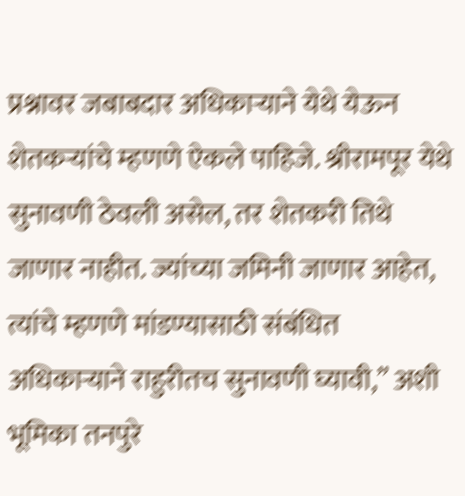प्रश्नावर जबाबदार अधिकाऱ्याने येथे येऊन शेतकऱ्यांचे म्हणणे ऐकले पाहिजे. श्रीरामपूर येथे सुनावणी ठेवली असेल, तर शेतकरी तिथे जाणार नाहीत. ज्यांच्या जमिनी जाणार आहेत, त्यांचे म्हणणे मांडण्यासाठी संबंधित अधिकाऱ्याने राहुरीतच सुनावणी घ्यावी,” अशी भूमिका तनपुरे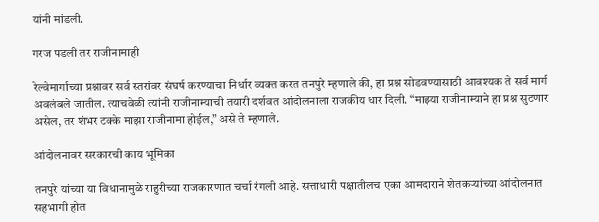यांनी मांडली.

गरज पडली तर राजीनामाही

रेल्वेमार्गाच्या प्रश्नावर सर्व स्तरांवर संघर्ष करण्याचा निर्धार व्यक्त करत तनपुरे म्हणाले की, हा प्रश्न सोडवण्यासाठी आवश्यक ते सर्व मार्ग अवलंबले जातील. त्याचवेळी त्यांनी राजीनाम्याची तयारी दर्शवत आंदोलनाला राजकीय धार दिली. “माझ्या राजीनाम्याने हा प्रश्न सुटणार असेल, तर शंभर टक्के माझा राजीनामा होईल,” असे ते म्हणाले.

आंदोलनावर सरकारची काय भूमिका

तनपुरे यांच्या या विधानामुळे राहुरीच्या राजकारणात चर्चा रंगली आहे. सत्ताधारी पक्षातीलच एका आमदाराने शेतकऱ्यांच्या आंदोलनात सहभागी होत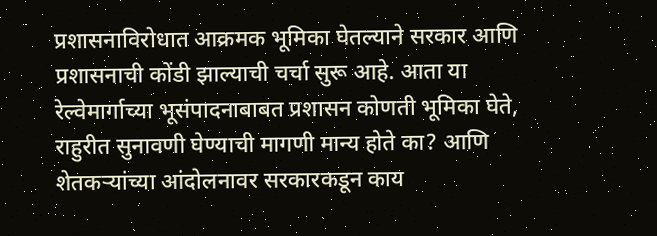प्रशासनाविरोधात आक्रमक भूमिका घेतल्याने सरकार आणि प्रशासनाची कोंडी झाल्याची चर्चा सुरू आहे. आता या रेल्वेमार्गाच्या भूसंपादनाबाबत प्रशासन कोणती भूमिका घेते, राहुरीत सुनावणी घेण्याची मागणी मान्य होते का? आणि शेतकऱ्यांच्या आंदोलनावर सरकारकडून काय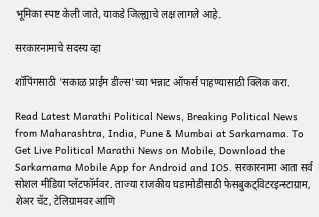भूमिका स्पष्ट केली जाते, याकडे जिल्ह्याचे लक्ष लागले आहे.

सरकारनामाचे सदस्य व्हा

शॉपिंगसाठी 'सकाळ प्राईम डील्स'च्या भन्नाट ऑफर्स पाहण्यासाठी क्लिक करा.

Read Latest Marathi Political News, Breaking Political News from Maharashtra, India, Pune & Mumbai at Sarkarnama. To Get Live Political Marathi News on Mobile, Download the Sarkarnama Mobile App for Android and IOS. सरकारनामा आता सर्व सोशल मीडिया प्लॅटफॉर्मवर. ताज्या राजकीय घडामोडींसाठी फेसबुकट्विटरइन्स्टाग्राम, शेअर चॅट, टेलिग्रामवर आणि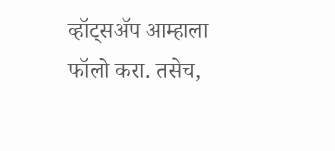व्हॉट्सॲप आम्हाला फॉलो करा. तसेच,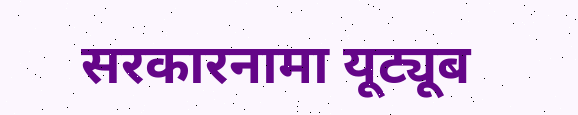सरकारनामा यूट्यूब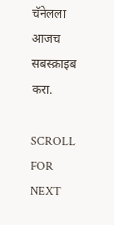चॅनेलला आजच सबस्क्राइब करा.

SCROLL FOR NEXT